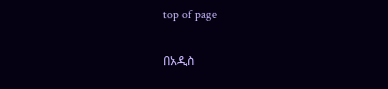top of page

በአዲስ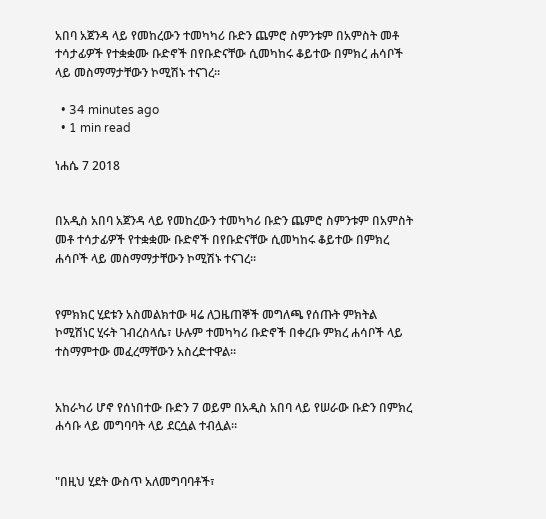አበባ አጀንዳ ላይ የመከረውን ተመካካሪ ቡድን ጨምሮ ስምንቱም በአምስት መቶ ተሳታፊዎች የተቋቋሙ ቡድኖች በየቡድናቸው ሲመካከሩ ቆይተው በምክረ ሐሳቦች ላይ መስማማታቸውን ኮሚሽኑ ተናገረ።

  • 34 minutes ago
  • 1 min read

ነሐሴ 7 2018


በአዲስ አበባ አጀንዳ ላይ የመከረውን ተመካካሪ ቡድን ጨምሮ ስምንቱም በአምስት መቶ ተሳታፊዎች የተቋቋሙ ቡድኖች በየቡድናቸው ሲመካከሩ ቆይተው በምክረ ሐሳቦች ላይ መስማማታቸውን ኮሚሽኑ ተናገረ።


የምክክር ሂደቱን አስመልክተው ዛሬ ለጋዜጠኞች መግለጫ የሰጡት ምክትል ኮሚሽነር ሂሩት ገብረስላሴ፣ ሁሉም ተመካካሪ ቡድኖች በቀረቡ ምክረ ሐሳቦች ላይ ተስማምተው መፈረማቸውን አስረድተዋል።


አከራካሪ ሆኖ የሰነበተው ቡድን 7 ወይም በአዲስ አበባ ላይ የሠራው ቡድን በምክረ ሐሳቡ ላይ መግባባት ላይ ደርሷል ተብሏል።


"በዚህ ሂደት ውስጥ አለመግባባቶች፣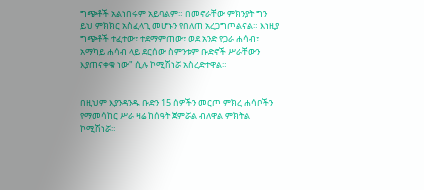ግጭቶች አልነበሩም አይባልም። በመኖራቸው ምክንያት ግን ይህ ምክክር አስፈላጊ መሆኑን የበለጠ አረጋግጦልናል። እነዚያ ግጭቶች ተፈተው፣ ተደማምጠው፣ ወደ አንድ የጋራ ሐሳብ፣ አማካይ ሐሳብ ላይ ደርሰው ስምንቱም ቡድኖች ሥራቸውን እያጠናቀቁ ነው" ሲሉ ኮሚሽነሯ አስረድተዋል።


በዚህም እያንዳንዱ ቡድን 15 ሰዎችን መርጦ ምክረ ሐሳቦችን የማመሳከር ሥራ ዛሬ ከሰዓት ጀምሯል ብለዋል ምክትል ኮሚሽነሯ።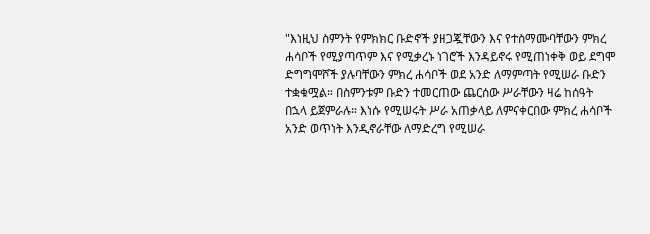"እነዚህ ስምንት የምክክር ቡድኖች ያዘጋጇቸውን እና የተስማሙባቸውን ምክረ ሐሳቦች የሚያጣጥም እና የሚቃረኑ ነገሮች እንዳይኖሩ የሚጠነቀቅ ወይ ደግሞ ድግግሞሾች ያሉባቸውን ምክረ ሐሳቦች ወደ አንድ ለማምጣት የሚሠራ ቡድን ተቋቁሟል። በስምንቱም ቡድን ተመርጠው ጨርሰው ሥራቸውን ዛሬ ከሰዓት በኋላ ይጀምራሉ። እነሱ የሚሠሩት ሥራ አጠቃላይ ለምናቀርበው ምክረ ሐሳቦች አንድ ወጥነት እንዲኖራቸው ለማድረግ የሚሠራ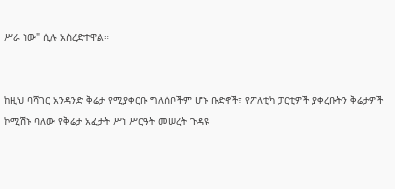ሥራ ነው" ሲሉ አስረድተዋል።


ከዚህ ባሻገር አንዳንድ ቅሬታ የሚያቀርቡ ግለሰቦችም ሆኑ ቡድኖች፣ የፖለቲካ ፓርቲዎች ያቀረቡትን ቅሬታዎች ኮሚሽኑ ባለው የቅሬታ አፈታት ሥነ ሥርዓት መሠረት ጉዳዩ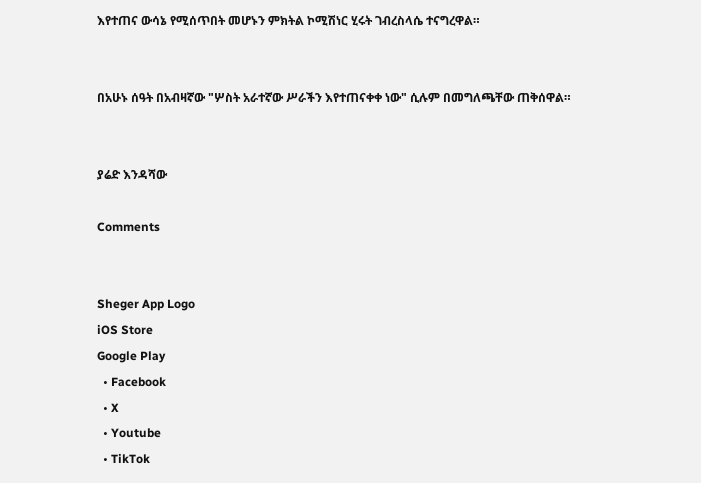እየተጠና ውሳኔ የሚሰጥበት መሆኑን ምክትል ኮሚሽነር ሂሩት ገብረስላሴ ተናግረዋል።


በአሁኑ ሰዓት በአብዛኛው "ሦስት አራተኛው ሥራችን እየተጠናቀቀ ነው" ሲሉም በመግለጫቸው ጠቅሰዋል።


ያሬድ እንዳሻው

Comments


Sheger App Logo
iOS Store
Google Play
  • Facebook
  • X
  • Youtube
  • TikTok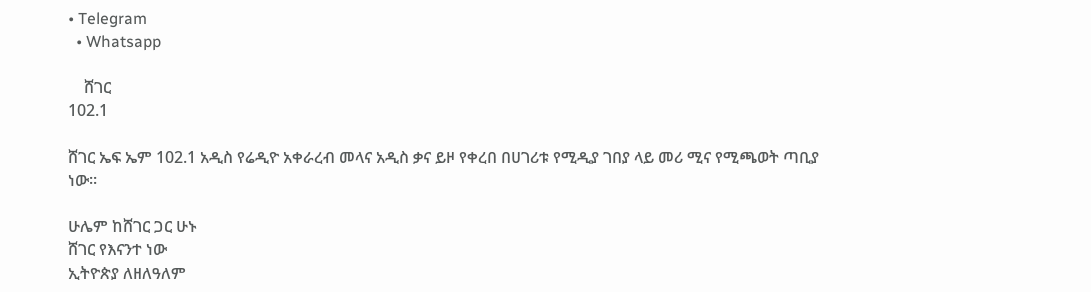• Telegram
  • Whatsapp

    ሸገር
102.1

ሸገር ኤፍ ኤም 102.1 አዲስ የሬዲዮ አቀራረብ መላና አዲስ ቃና ይዞ የቀረበ በሀገሪቱ የሚዲያ ገበያ ላይ መሪ ሚና የሚጫወት ጣቢያ ነው፡፡

ሁሌም ከሸገር ጋር ሁኑ
ሸገር የእናንተ ነው
ኢትዮጵያ ለዘለዓለም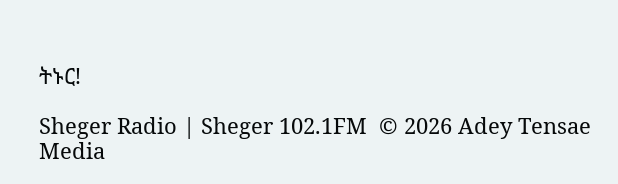ትኑር!

Sheger Radio | Sheger 102.1FM  © 2026 Adey Tensae Media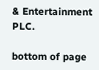& Entertainment PLC.

bottom of page